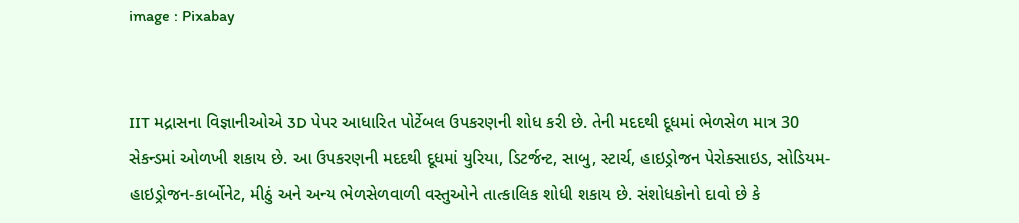image : Pixabay


IIT મદ્રાસના વિજ્ઞાનીઓએ 3D પેપર આધારિત પોર્ટેબલ ઉપકરણની શોધ કરી છે. તેની મદદથી દૂધમાં ભેળસેળ માત્ર 30 સેકન્ડમાં ઓળખી શકાય છે. આ ઉપકરણની મદદથી દૂધમાં યુરિયા, ડિટર્જન્ટ, સાબુ, સ્ટાર્ચ, હાઇડ્રોજન પેરોક્સાઇડ, સોડિયમ-હાઇડ્રોજન-કાર્બોનેટ, મીઠું અને અન્ય ભેળસેળવાળી વસ્તુઓને તાત્કાલિક શોધી શકાય છે. સંશોધકોનો દાવો છે કે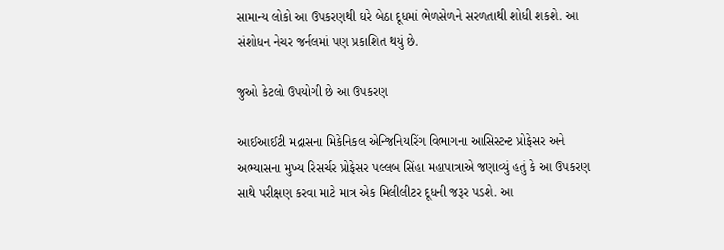સામાન્ય લોકો આ ઉપકરણથી ઘરે બેઠા દૂધમાં ભેળસેળને સરળતાથી શોધી શકશે. આ સંશોધન નેચર જર્નલમાં પણ પ્રકાશિત થયું છે.

જુઓ કેટલો ઉપયોગી છે આ ઉપકરણ

આઈઆઈટી મદ્રાસના મિકેનિકલ એન્જિનિયરિંગ વિભાગના આસિસ્ટન્ટ પ્રોફેસર અને અભ્યાસના મુખ્ય રિસર્ચર પ્રોફેસર પલ્લબ સિંહા મહાપાત્રાએ જણાવ્યું હતું કે આ ઉપકરણ સાથે પરીક્ષણ કરવા માટે માત્ર એક મિલીલીટર દૂધની જરૂર પડશે. આ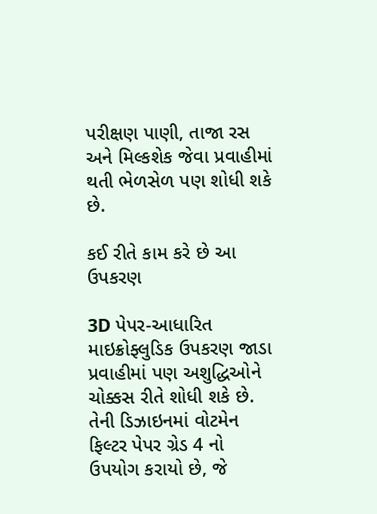પરીક્ષણ પાણી, તાજા રસ અને મિલ્કશેક જેવા પ્રવાહીમાં થતી ભેળસેળ પણ શોધી શકે છે.

કઈ રીતે કામ કરે છે આ ઉપકરણ

3D પેપર-આધારિત માઇક્રોફ્લુડિક ઉપકરણ જાડા પ્રવાહીમાં પણ અશુદ્ધિઓને ચોક્કસ રીતે શોધી શકે છે. તેની ડિઝાઇનમાં વોટમેન ફિલ્ટર પેપર ગ્રેડ 4 નો ઉપયોગ કરાયો છે, જે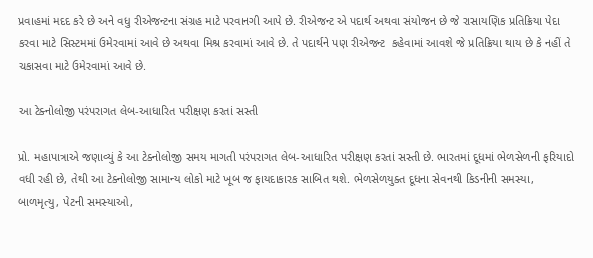પ્રવાહમાં મદદ કરે છે અને વધુ રીએજન્ટના સંગ્રહ માટે પરવાનગી આપે છે. રીએજન્ટ એ પદાર્થ અથવા સંયોજન છે જે રાસાયણિક પ્રતિક્રિયા પેદા કરવા માટે સિસ્ટમમાં ઉમેરવામાં આવે છે અથવા મિશ્ર કરવામાં આવે છે. તે પદાર્થને પણ રીએજન્ટ  કહેવામાં આવશે જે પ્રતિક્રિયા થાય છે કે નહીં તે ચકાસવા માટે ઉમેરવામાં આવે છે.

આ ટેક્નોલોજી પરંપરાગત લેબ-આધારિત પરીક્ષણ કરતાં સસ્તી

પ્રો. મહાપાત્રાએ જણાવ્યું કે આ ટેક્નોલોજી સમય માગતી પરંપરાગત લેબ-આધારિત પરીક્ષણ કરતાં સસ્તી છે. ભારતમાં દૂધમાં ભેળસેળની ફરિયાદો વધી રહી છે, તેથી આ ટેક્નોલોજી સામાન્ય લોકો માટે ખૂબ જ ફાયદાકારક સાબિત થશે. ભેળસેળયુક્ત દૂધના સેવનથી કિડનીની સમસ્યા, બાળમૃત્યુ, પેટની સમસ્યાઓ,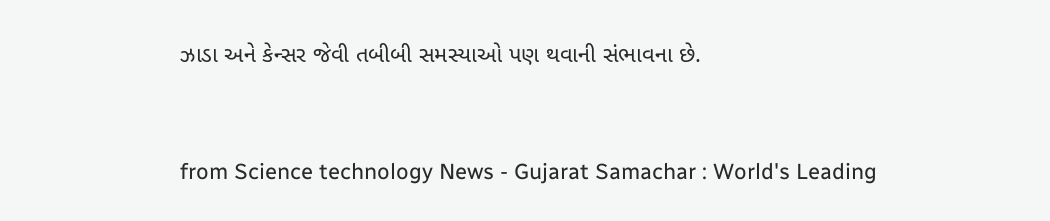ઝાડા અને કેન્સર જેવી તબીબી સમસ્યાઓ પણ થવાની સંભાવના છે.



from Science technology News - Gujarat Samachar : World's Leading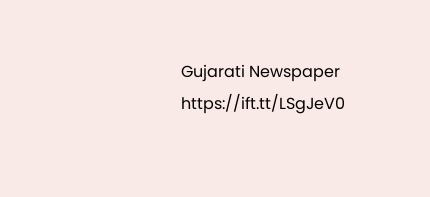Gujarati Newspaper https://ift.tt/LSgJeV0